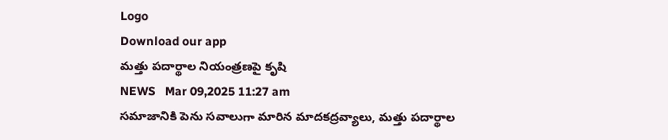Logo
Download our app
మ‌త్తు ప‌దార్థాల నియంత్ర‌ణ‌పై కృషి
NEWS   Mar 09,2025 11:27 am
సమాజానికి పెను సవాలుగా మారిన మాదకద్రవ్యాలు, మత్తు పదార్థాల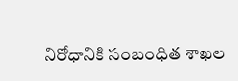నిరోధానికి సంబంధిత శాఖల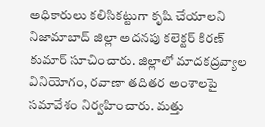అధికారులు కలిసికట్టుగా కృషి చేయాలని నిజామాబాద్ జిల్లా అదనపు కలెక్టర్ కిరణ్ కుమార్ సూచించారు. జిల్లాలో మాదకద్రవ్యాల వినియోగం, రవాణా తదితర అంశాలపై సమావేశం నిర్వహించారు. మత్తు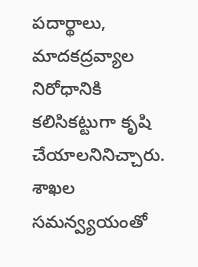పదార్థాలు, మాదకద్రవ్యాల నిరోధానికి కలిసికట్టుగా కృషి చేయాలనినిచ్చారు. శాఖల సమన్వ్యయంతో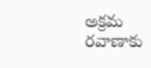అక్రమ రవాణాకు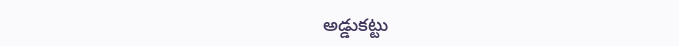అడ్డుకట్టు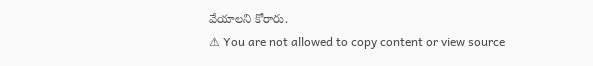వేయాలని కోరారు.
⚠ You are not allowed to copy content or view source